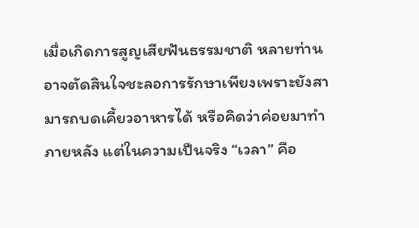เมื่อเกิดการสูญเสียฟันธรรมชาติ หลายท่านอาจตัดสินใจชะลอการรักษาเพียงเพราะยังสามารถบดเคี้ยวอาหารได้ หรือคิดว่าค่อยมาทำภายหลัง แต่ในความเป็นจริง “เวลา” คือ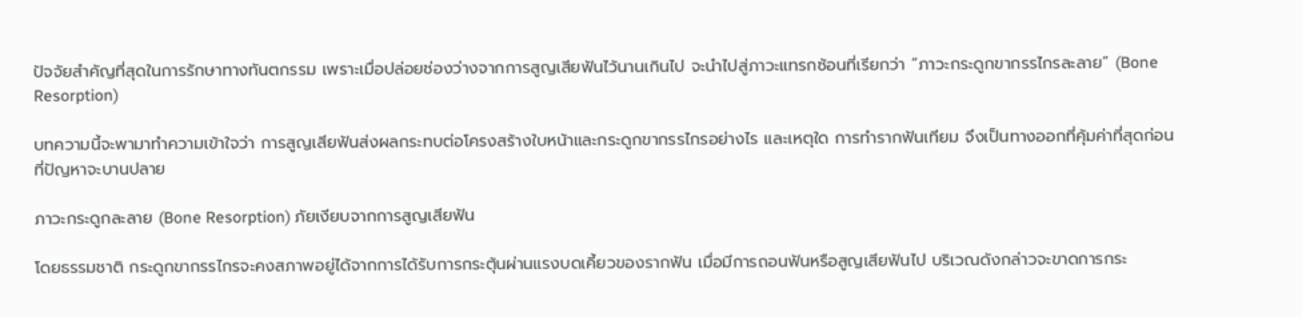ปัจจัยสำคัญที่สุดในการรักษาทางทันตกรรม เพราะเมื่อปล่อยช่องว่างจากการสูญเสียฟันไว้นานเกินไป จะนำไปสู่ภาวะแทรกซ้อนที่เรียกว่า “ภาวะกระดูกขากรรไกรละลาย” (Bone Resorption)

บทความนี้จะพามาทำความเข้าใจว่า การสูญเสียฟันส่งผลกระทบต่อโครงสร้างใบหน้าและกระดูกขากรรไกรอย่างไร และเหตุใด การทำรากฟันเทียม จึงเป็นทางออกที่คุ้มค่าที่สุดก่อนที่ปัญหาจะบานปลาย

ภาวะกระดูกละลาย (Bone Resorption) ภัยเงียบจากการสูญเสียฟัน

โดยธรรมชาติ กระดูกขากรรไกรจะคงสภาพอยู่ได้จากการได้รับการกระตุ้นผ่านแรงบดเคี้ยวของรากฟัน เมื่อมีการถอนฟันหรือสูญเสียฟันไป บริเวณดังกล่าวจะขาดการกระ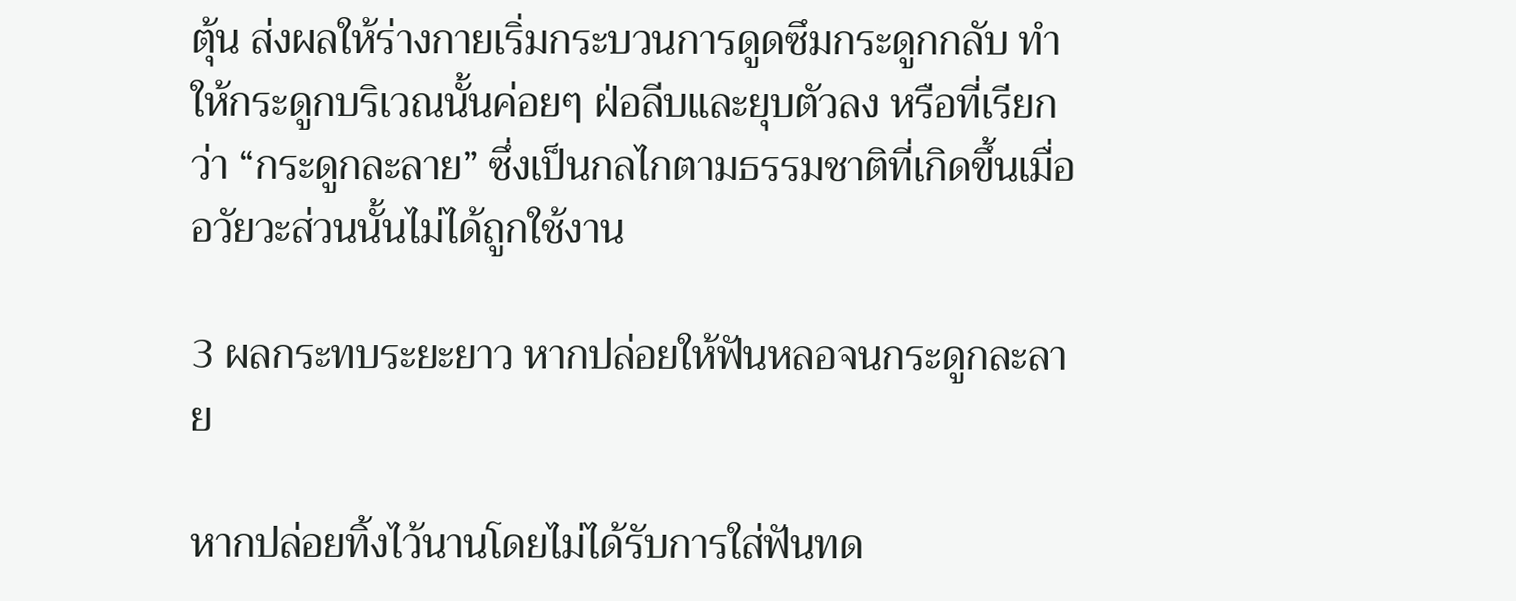ตุ้น ส่งผลให้ร่างกายเริ่มกระบวนการดูดซึมกระดูกกลับ ทำให้กระดูกบริเวณนั้นค่อยๆ ฝ่อลีบและยุบตัวลง หรือที่เรียกว่า “กระดูกละลาย” ซึ่งเป็นกลไกตามธรรมชาติที่เกิดขึ้นเมื่ออวัยวะส่วนนั้นไม่ได้ถูกใช้งาน

3 ผลกระทบระยะยาว หากปล่อยให้ฟันหลอจนกระดูกละลาย

หากปล่อยทิ้งไว้นานโดยไม่ได้รับการใส่ฟันทด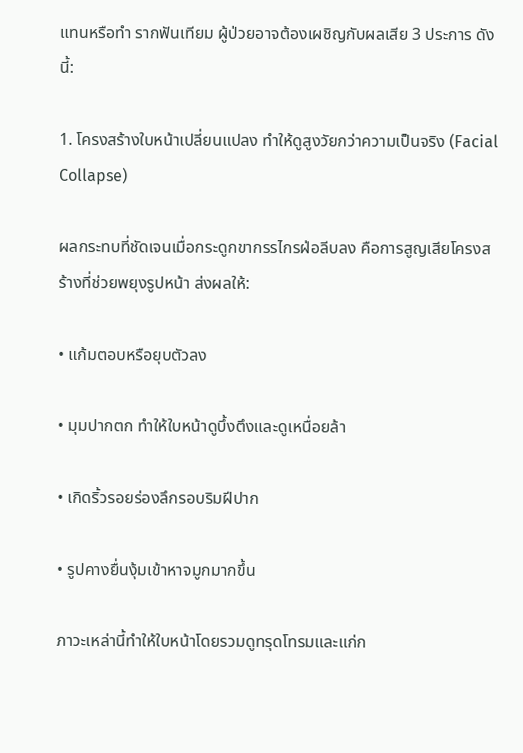แทนหรือทำ รากฟันเทียม ผู้ป่วยอาจต้องเผชิญกับผลเสีย 3 ประการ ดังนี้:

1. โครงสร้างใบหน้าเปลี่ยนแปลง ทำให้ดูสูงวัยกว่าความเป็นจริง (Facial Collapse)

ผลกระทบที่ชัดเจนเมื่อกระดูกขากรรไกรฝ่อลีบลง คือการสูญเสียโครงสร้างที่ช่วยพยุงรูปหน้า ส่งผลให้:

• แก้มตอบหรือยุบตัวลง

• มุมปากตก ทำให้ใบหน้าดูบึ้งตึงและดูเหนื่อยล้า

• เกิดริ้วรอยร่องลึกรอบริมฝีปาก

• รูปคางยื่นงุ้มเข้าหาจมูกมากขึ้น

ภาวะเหล่านี้ทำให้ใบหน้าโดยรวมดูทรุดโทรมและแก่ก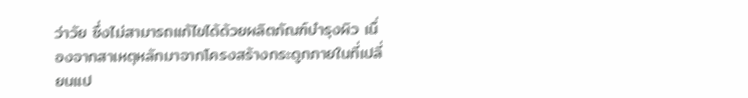ว่าวัย ซึ่งไม่สามารถแก้ไขได้ด้วยผลิตภัณฑ์บำรุงผิว เนื่องจากสาเหตุหลักมาจากโครงสร้างกระดูกภายในที่เปลี่ยนแป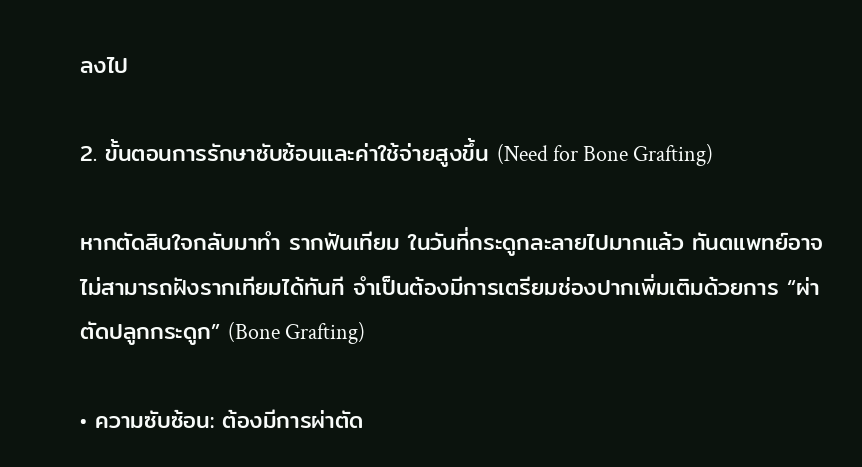ลงไป

2. ขั้นตอนการรักษาซับซ้อนและค่าใช้จ่ายสูงขึ้น (Need for Bone Grafting)

หากตัดสินใจกลับมาทำ รากฟันเทียม ในวันที่กระดูกละลายไปมากแล้ว ทันตแพทย์อาจไม่สามารถฝังรากเทียมได้ทันที จำเป็นต้องมีการเตรียมช่องปากเพิ่มเติมด้วยการ “ผ่าตัดปลูกกระดูก” (Bone Grafting)

• ความซับซ้อน: ต้องมีการผ่าตัด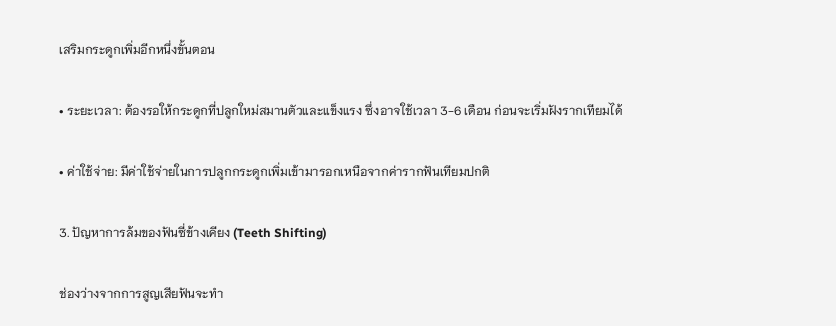เสริมกระดูกเพิ่มอีกหนึ่งขั้นตอน

• ระยะเวลา: ต้องรอให้กระดูกที่ปลูกใหม่สมานตัวและแข็งแรง ซึ่งอาจใช้เวลา 3-6 เดือน ก่อนจะเริ่มฝังรากเทียมได้

• ค่าใช้จ่าย: มีค่าใช้จ่ายในการปลูกกระดูกเพิ่มเข้ามารอกเหนือจากค่ารากฟันเทียมปกติ

3. ปัญหาการล้มของฟันซี่ข้างเคียง (Teeth Shifting)

ช่องว่างจากการสูญเสียฟันจะทำ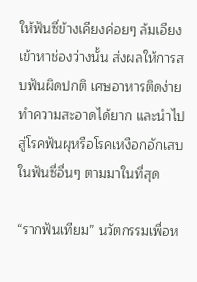ให้ฟันซี่ข้างเคียงค่อยๆ ล้มเอียงเข้าหาช่องว่างนั้น ส่งผลให้การสบฟันผิดปกติ เศษอาหารติดง่าย ทำความสะอาดได้ยาก และนำไปสู่โรคฟันผุหรือโรคเหงือกอักเสบในฟันซี่อื่นๆ ตามมาในที่สุด

“รากฟันเทียม” นวัตกรรมเพื่อห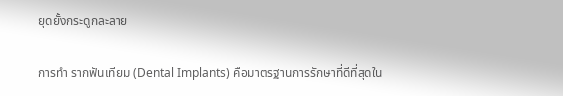ยุดยั้งกระดูกละลาย

การทำ รากฟันเทียม (Dental Implants) คือมาตรฐานการรักษาที่ดีที่สุดใน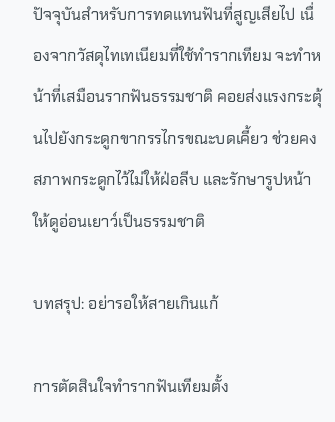ปัจจุบันสำหรับการทดแทนฟันที่สูญเสียไป เนื่องจากวัสดุไทเทเนียมที่ใช้ทำรากเทียม จะทำหน้าที่เสมือนรากฟันธรรมชาติ คอยส่งแรงกระตุ้นไปยังกระดูกขากรรไกรขณะบดเคี้ยว ช่วยคงสภาพกระดูกไว้ไม่ให้ฝ่อลีบ และรักษารูปหน้าให้ดูอ่อนเยาว์เป็นธรรมชาติ

บทสรุป: อย่ารอให้สายเกินแก้

การตัดสินใจทำรากฟันเทียมตั้ง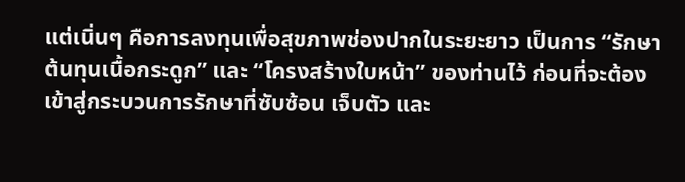แต่เนิ่นๆ คือการลงทุนเพื่อสุขภาพช่องปากในระยะยาว เป็นการ “รักษาต้นทุนเนื้อกระดูก” และ “โครงสร้างใบหน้า” ของท่านไว้ ก่อนที่จะต้องเข้าสู่กระบวนการรักษาที่ซับซ้อน เจ็บตัว และ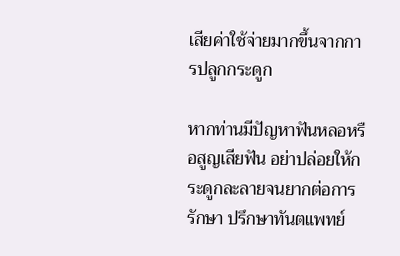เสียค่าใช้จ่ายมากขึ้นจากการปลูกกระดูก

หากท่านมีปัญหาฟันหลอหรือสูญเสียฟัน อย่าปล่อยให้กระดูกละลายจนยากต่อการรักษา ปรึกษาทันตแพทย์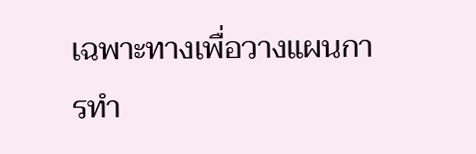เฉพาะทางเพื่อวางแผนการทำ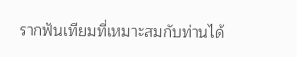รากฟันเทียมที่เหมาะสมกับท่านได้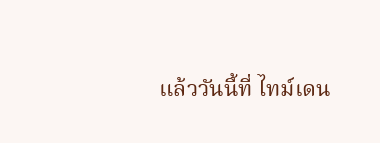แล้ววันนี้ที่ ไทม์เดน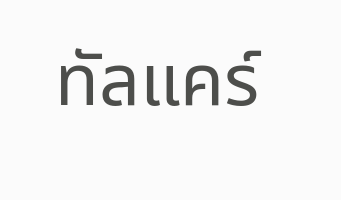ทัลแคร์